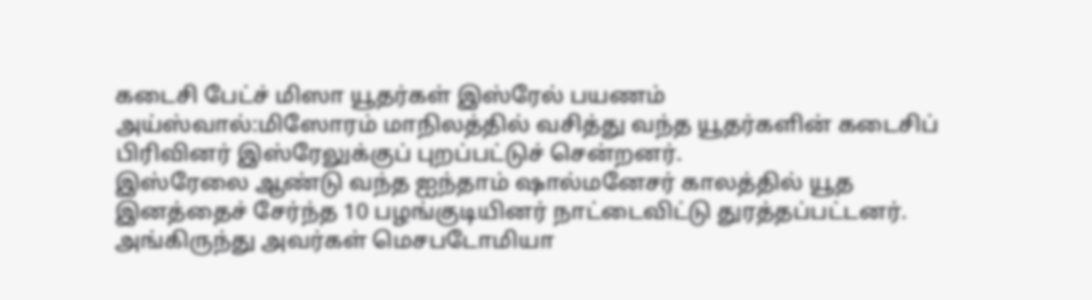கடைசி பேட்ச் மிஸா யூதர்கள் இஸ்ரேல் பயணம்
அய்ஸ்வால்:மிஸோரம் மாநிலத்தில் வசித்து வந்த யூதர்களின் கடைசிப் பிரிவினர் இஸ்ரேலுக்குப் புறப்பட்டுச் சென்றனர்.
இஸ்ரேலை ஆண்டு வந்த ஐந்தாம் ஷால்மனேசர் காலத்தில் யூத இனத்தைச் சேர்ந்த 10 பழங்குடியினர் நாட்டைவிட்டு துரத்தப்பட்டனர். அங்கிருந்து அவர்கள் மெசபடோமியா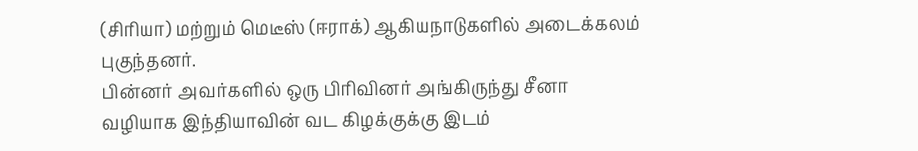(சிரியா) மற்றும் மெடீஸ் (ஈராக்) ஆகியநாடுகளில் அடைக்கலம் புகுந்தனர்.
பின்னர் அவர்களில் ஒரு பிரிவினர் அங்கிருந்து சீனா வழியாக இந்தியாவின் வட கிழக்குக்கு இடம்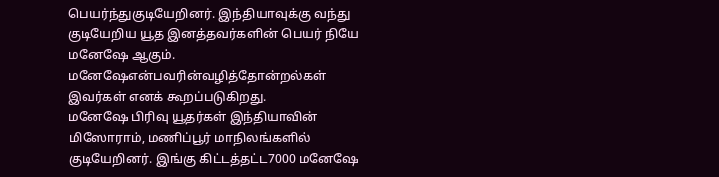பெயர்ந்துகுடியேறினர். இந்தியாவுக்கு வந்து குடியேறிய யூத இனத்தவர்களின் பெயர் நியே மனேஷே ஆகும். மனேஷேஎன்பவரின்வழித்தோன்றல்கள் இவர்கள் எனக் கூறப்படுகிறது.
மனேஷே பிரிவு யூதர்கள் இந்தியாவின் மிஸோராம், மணிப்பூர் மாநிலங்களில் குடியேறினர். இங்கு கிட்டத்தட்ட7000 மனேஷே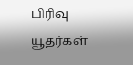பிரிவு யூதர்கள்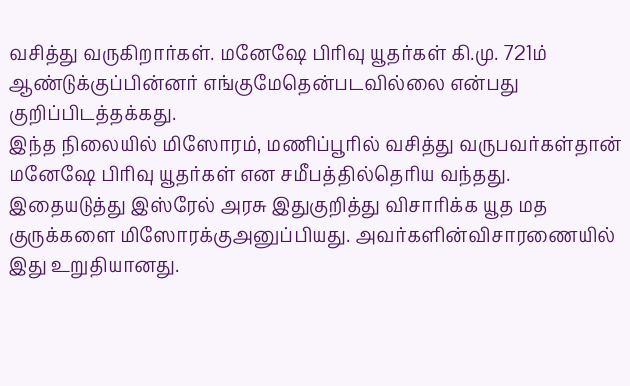வசித்து வருகிறார்கள். மனேஷே பிரிவு யூதர்கள் கி.மு. 721ம் ஆண்டுக்குப்பின்னர் எங்குமேதென்படவில்லை என்பது குறிப்பிடத்தக்கது.
இந்த நிலையில் மிஸோரம், மணிப்பூரில் வசித்து வருபவர்கள்தான் மனேஷே பிரிவு யூதர்கள் என சமீபத்தில்தெரிய வந்தது. இதையடுத்து இஸ்ரேல் அரசு இதுகுறித்து விசாரிக்க யூத மத குருக்களை மிஸோரக்குஅனுப்பியது. அவர்களின்விசாரணையில் இது உறுதியானது.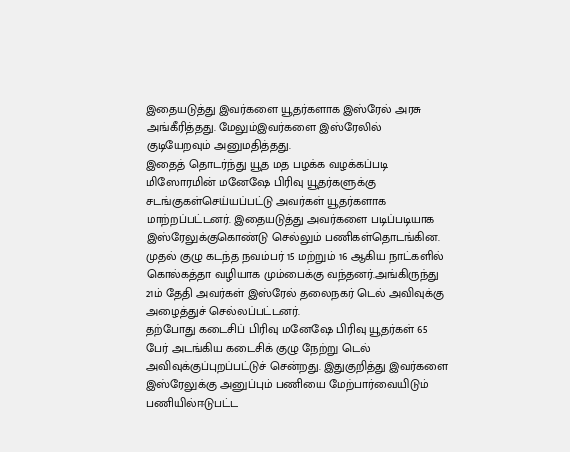இதையடுத்து இவர்களை யூதர்களாக இஸ்ரேல் அரசு அங்கீரித்தது. மேலும்இவர்களை இஸ்ரேலில் குடியேறவும் அனுமதித்தது.
இதைத் தொடர்ந்து யூத மத பழக்க வழக்கப்படி மிஸோரமின் மனேஷே பிரிவு யூதர்களுக்கு சடங்குகள்செய்யப்பட்டு அவர்கள் யூதர்களாக மாற்றப்பட்டனர். இதையடுத்து அவர்களை படிப்படியாக இஸ்ரேலுக்குகொண்டு செல்லும் பணிகள்தொடங்கின.
முதல் குழு கடந்த நவம்பர் 15 மற்றும் 16 ஆகிய நாட்களில் கொல்கத்தா வழியாக மும்பைக்கு வந்தனர்.அங்கிருந்து 21ம் தேதி அவர்கள் இஸ்ரேல் தலைநகர் டெல் அவிவுக்கு அழைத்துச் செல்லப்பட்டனர்.
தற்போது கடைசிப் பிரிவு மனேஷே பிரிவு யூதர்கள் 65 பேர் அடங்கிய கடைசிக் குழு நேற்று டெல் அவிவுக்குப்புறப்பட்டுச் சென்றது. இதுகுறித்து இவர்களை இஸ்ரேலுக்கு அனுப்பும் பணியை மேற்பார்வையிடும் பணியில்ஈடுபட்ட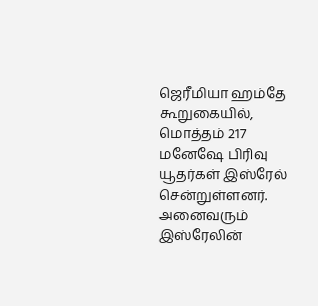ஜெரீமியா ஹம்தே கூறுகையில், மொத்தம் 217 மனேஷே பிரிவு யூதர்கள் இஸ்ரேல் சென்றுள்ளனர்.
அனைவரும் இஸ்ரேலின்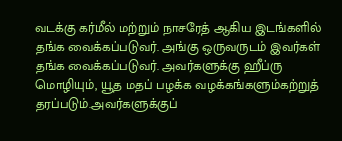வடக்கு கர்மீல் மற்றும் நாசரேத் ஆகிய இடங்களில் தங்க வைக்கப்படுவர். அங்கு ஒருவருடம் இவர்கள் தங்க வைக்கப்படுவர். அவர்களுக்கு ஹீப்ரு மொழியும், யூத மதப் பழக்க வழக்கங்களும்கற்றுத் தரப்படும்.அவர்களுக்குப்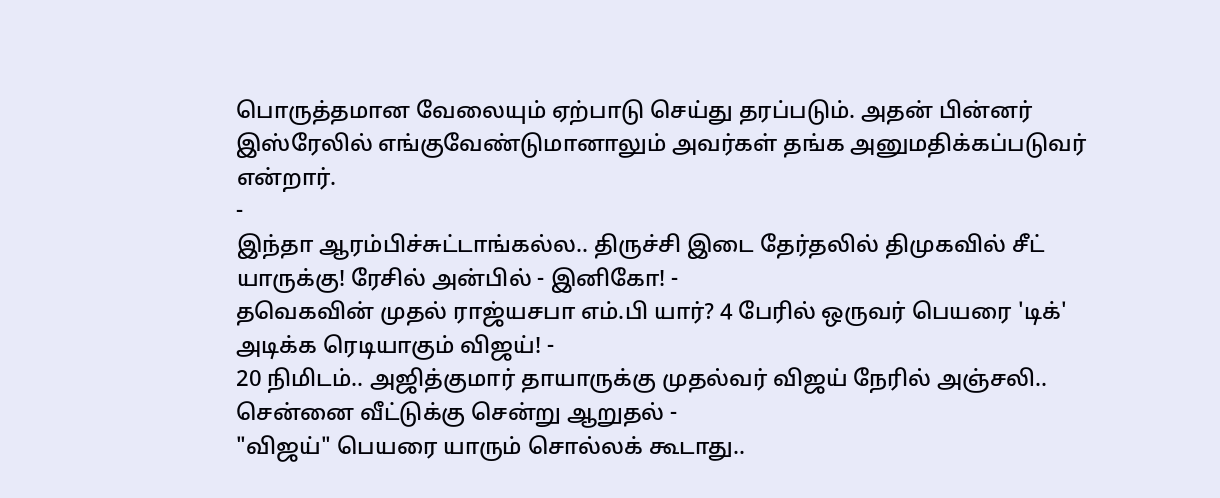பொருத்தமான வேலையும் ஏற்பாடு செய்து தரப்படும். அதன் பின்னர் இஸ்ரேலில் எங்குவேண்டுமானாலும் அவர்கள் தங்க அனுமதிக்கப்படுவர் என்றார்.
-
இந்தா ஆரம்பிச்சுட்டாங்கல்ல.. திருச்சி இடை தேர்தலில் திமுகவில் சீட் யாருக்கு! ரேசில் அன்பில் - இனிகோ! -
தவெகவின் முதல் ராஜ்யசபா எம்.பி யார்? 4 பேரில் ஒருவர் பெயரை 'டிக்' அடிக்க ரெடியாகும் விஜய்! -
20 நிமிடம்.. அஜித்குமார் தாயாருக்கு முதல்வர் விஜய் நேரில் அஞ்சலி.. சென்னை வீட்டுக்கு சென்று ஆறுதல் -
"விஜய்" பெயரை யாரும் சொல்லக் கூடாது..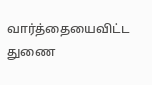வார்த்தையைவிட்ட துணை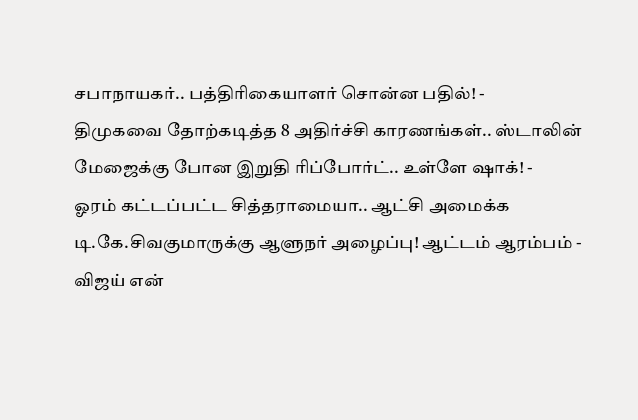சபாநாயகர்.. பத்திரிகையாளர் சொன்ன பதில்! -
திமுகவை தோற்கடித்த 8 அதிர்ச்சி காரணங்கள்.. ஸ்டாலின் மேஜைக்கு போன இறுதி ரிப்போர்ட்.. உள்ளே ஷாக்! -
ஓரம் கட்டப்பட்ட சித்தராமையா.. ஆட்சி அமைக்க டி.கே.சிவகுமாருக்கு ஆளுநர் அழைப்பு! ஆட்டம் ஆரம்பம் -
விஜய் என்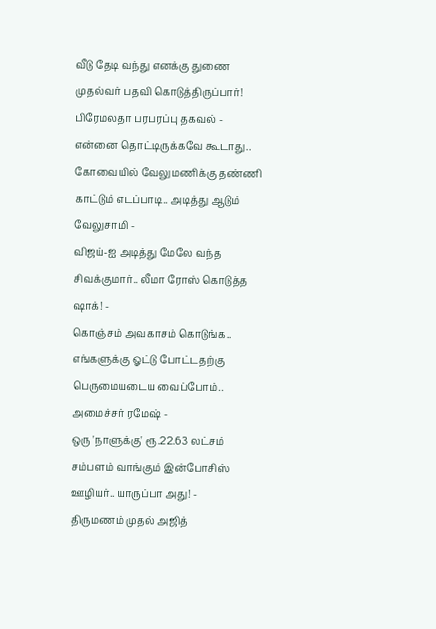வீடு தேடி வந்து எனக்கு துணை முதல்வர் பதவி கொடுத்திருப்பார்! பிரேமலதா பரபரப்பு தகவல் -
என்னை தொட்டிருக்கவே கூடாது.. கோவையில் வேலுமணிக்கு தண்ணி காட்டும் எடப்பாடி.. அடித்து ஆடும் வேலுசாமி -
விஜய்-ஐ அடித்து மேலே வந்த சிவக்குமார்.. லீமா ரோஸ் கொடுத்த ஷாக்! -
கொஞ்சம் அவகாசம் கொடுங்க.. எங்களுக்கு ஓட்டு போட்டதற்கு பெருமையடைய வைப்போம்.. அமைச்சர் ரமேஷ் -
ஒரு 'நாளுக்கு' ரூ.22.63 லட்சம் சம்பளம் வாங்கும் இன்போசிஸ் ஊழியர்.. யாருப்பா அது! -
திருமணம் முதல் அஜித்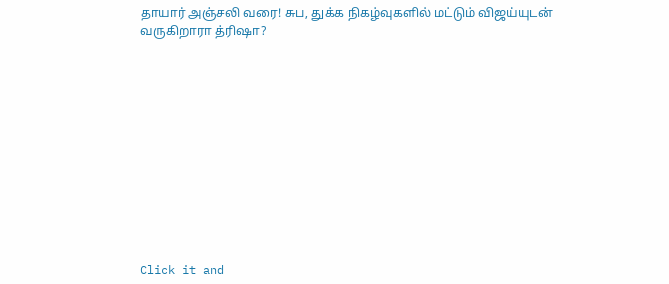தாயார் அஞ்சலி வரை! சுப, துக்க நிகழ்வுகளில் மட்டும் விஜய்யுடன் வருகிறாரா த்ரிஷா?












Click it and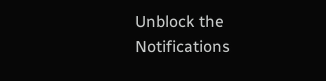Unblock the Notifications